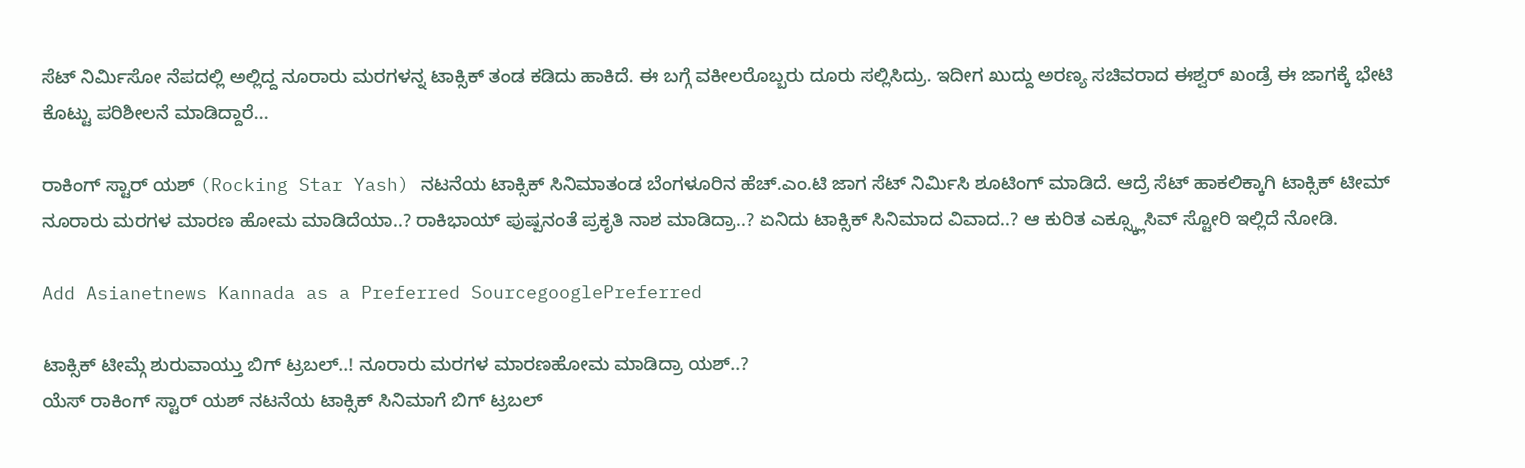ಸೆಟ್ ನಿರ್ಮಿಸೋ ನೆಪದಲ್ಲಿ ಅಲ್ಲಿದ್ದ ನೂರಾರು ಮರಗಳನ್ನ ಟಾಕ್ಸಿಕ್ ತಂಡ ಕಡಿದು ಹಾಕಿದೆ. ಈ ಬಗ್ಗೆ ವಕೀಲರೊಬ್ಬರು ದೂರು ಸಲ್ಲಿಸಿದ್ರು. ಇದೀಗ ಖುದ್ದು ಅರಣ್ಯ ಸಚಿವರಾದ ಈಶ್ವರ್ ಖಂಡ್ರೆ ಈ ಜಾಗಕ್ಕೆ ಭೇಟಿ ಕೊಟ್ಟು ಪರಿಶೀಲನೆ ಮಾಡಿದ್ದಾರೆ...

ರಾಕಿಂಗ್ ಸ್ಟಾರ್ ಯಶ್ (Rocking Star Yash) ನಟನೆಯ ಟಾಕ್ಸಿಕ್ ಸಿನಿಮಾತಂಡ ಬೆಂಗಳೂರಿನ ಹೆಚ್.ಎಂ.ಟಿ ಜಾಗ ಸೆಟ್ ನಿರ್ಮಿಸಿ ಶೂಟಿಂಗ್ ಮಾಡಿದೆ. ಆದ್ರೆ ಸೆಟ್ ಹಾಕಲಿಕ್ಕಾಗಿ ಟಾಕ್ಸಿಕ್ ಟೀಮ್ ನೂರಾರು ಮರಗಳ ಮಾರಣ ಹೋಮ ಮಾಡಿದೆಯಾ..? ರಾಕಿಭಾಯ್ ಪುಷ್ಪನಂತೆ ಪ್ರಕೃತಿ ನಾಶ ಮಾಡಿದ್ರಾ..? ಏನಿದು ಟಾಕ್ಸಿಕ್ ಸಿನಿಮಾದ ವಿವಾದ..? ಆ ಕುರಿತ ಎಕ್ಸ್ಕ್ಲೂಸಿವ್ ಸ್ಟೋರಿ ಇಲ್ಲಿದೆ ನೋಡಿ.

Add Asianetnews Kannada as a Preferred SourcegooglePreferred

ಟಾಕ್ಸಿಕ್ ಟೀಮ್ಗೆ ಶುರುವಾಯ್ತು ಬಿಗ್ ಟ್ರಬಲ್..! ನೂರಾರು ಮರಗಳ ಮಾರಣಹೋಮ ಮಾಡಿದ್ರಾ ಯಶ್..?
ಯೆಸ್ ರಾಕಿಂಗ್ ಸ್ಟಾರ್ ಯಶ್ ನಟನೆಯ ಟಾಕ್ಸಿಕ್ ಸಿನಿಮಾಗೆ ಬಿಗ್ ಟ್ರಬಲ್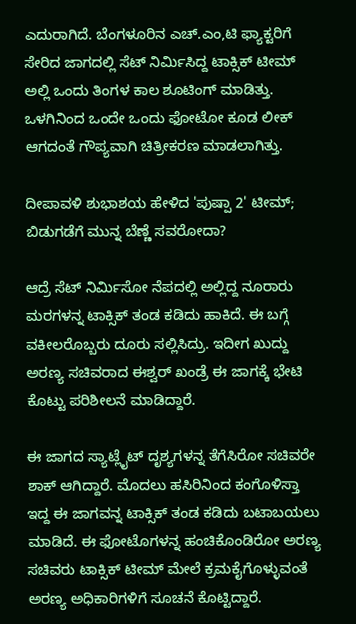ಎದುರಾಗಿದೆ. ಬೆಂಗಳೂರಿನ ಎಚ್.ಎಂ,ಟಿ ಫ್ಯಾಕ್ಟರಿಗೆ ಸೇರಿದ ಜಾಗದಲ್ಲಿ ಸೆಟ್ ನಿರ್ಮಿಸಿದ್ದ ಟಾಕ್ಸಿಕ್ ಟೀಮ್ ಅಲ್ಲಿ ಒಂದು ತಿಂಗಳ ಕಾಲ ಶೂಟಿಂಗ್ ಮಾಡಿತ್ತು. ಒಳಗಿನಿಂದ ಒಂದೇ ಒಂದು ಫೋಟೋ ಕೂಡ ಲೀಕ್ ಆಗದಂತೆ ಗೌಪ್ಯವಾಗಿ ಚಿತ್ರೀಕರಣ ಮಾಡಲಾಗಿತ್ತು.

ದೀಪಾವಳಿ ಶುಭಾಶಯ ಹೇಳಿದ 'ಪುಷ್ಪಾ 2' ಟೀಮ್; ಬಿಡುಗಡೆಗೆ ಮುನ್ನ ಬೆಣ್ಣೆ ಸವರೋದಾ?

ಆದ್ರೆ ಸೆಟ್ ನಿರ್ಮಿಸೋ ನೆಪದಲ್ಲಿ ಅಲ್ಲಿದ್ದ ನೂರಾರು ಮರಗಳನ್ನ ಟಾಕ್ಸಿಕ್ ತಂಡ ಕಡಿದು ಹಾಕಿದೆ. ಈ ಬಗ್ಗೆ ವಕೀಲರೊಬ್ಬರು ದೂರು ಸಲ್ಲಿಸಿದ್ರು. ಇದೀಗ ಖುದ್ದು ಅರಣ್ಯ ಸಚಿವರಾದ ಈಶ್ವರ್ ಖಂಡ್ರೆ ಈ ಜಾಗಕ್ಕೆ ಭೇಟಿ ಕೊಟ್ಟು ಪರಿಶೀಲನೆ ಮಾಡಿದ್ದಾರೆ.

ಈ ಜಾಗದ ಸ್ಯಾಟ್ಲೈಟ್ ದೃಶ್ಯಗಳನ್ನ ತೆಗೆಸಿರೋ ಸಚಿವರೇ ಶಾಕ್ ಆಗಿದ್ದಾರೆ. ಮೊದಲು ಹಸಿರಿನಿಂದ ಕಂಗೊಳಿಸ್ತಾ ಇದ್ದ ಈ ಜಾಗವನ್ನ ಟಾಕ್ಸಿಕ್ ತಂಡ ಕಡಿದು ಬಟಾಬಯಲು ಮಾಡಿದೆ. ಈ ಫೋಟೊಗಳನ್ನ ಹಂಚಿಕೊಂಡಿರೋ ಅರಣ್ಯ ಸಚಿವರು ಟಾಕ್ಸಿಕ್ ಟೀಮ್ ಮೇಲೆ ಕ್ರಮಕೈಗೊಳ್ಳುವಂತೆ ಅರಣ್ಯ ಅಧಿಕಾರಿಗಳಿಗೆ ಸೂಚನೆ ಕೊಟ್ಟಿದ್ದಾರೆ.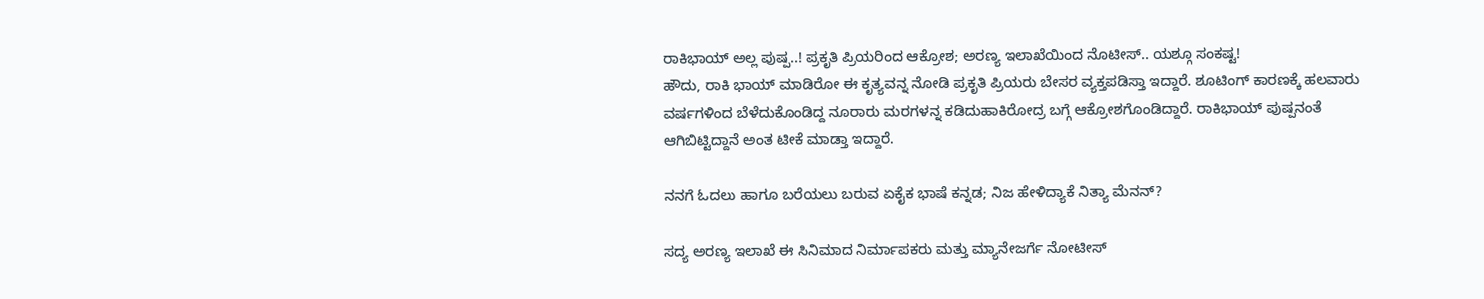ರಾಕಿಭಾಯ್ ಅಲ್ಲ ಪುಷ್ಪ..! ಪ್ರಕೃತಿ ಪ್ರಿಯರಿಂದ ಆಕ್ರೋಶ; ಅರಣ್ಯ ಇಲಾಖೆಯಿಂದ ನೊಟೀಸ್.. ಯಶ್ಗೂ ಸಂಕಷ್ಟ!
ಹೌದು, ರಾಕಿ ಭಾಯ್ ಮಾಡಿರೋ ಈ ಕೃತ್ಯವನ್ನ ನೋಡಿ ಪ್ರಕೃತಿ ಪ್ರಿಯರು ಬೇಸರ ವ್ಯಕ್ತಪಡಿಸ್ತಾ ಇದ್ದಾರೆ. ಶೂಟಿಂಗ್ ಕಾರಣಕ್ಕೆ ಹಲವಾರು ವರ್ಷಗಳಿಂದ ಬೆಳೆದುಕೊಂಡಿದ್ದ ನೂರಾರು ಮರಗಳನ್ನ ಕಡಿದುಹಾಕಿರೋದ್ರ ಬಗ್ಗೆ ಆಕ್ರೋಶಗೊಂಡಿದ್ದಾರೆ. ರಾಕಿಭಾಯ್ ಪುಷ್ಪನಂತೆ ಆಗಿಬಿಟ್ಟಿದ್ದಾನೆ ಅಂತ ಟೀಕೆ ಮಾಡ್ತಾ ಇದ್ದಾರೆ.

ನನಗೆ ಓದಲು ಹಾಗೂ ಬರೆಯಲು ಬರುವ ಏಕೈಕ ಭಾಷೆ ಕನ್ನಡ; ನಿಜ ಹೇಳಿದ್ಯಾಕೆ ನಿತ್ಯಾ ಮೆನನ್?

ಸದ್ಯ ಅರಣ್ಯ ಇಲಾಖೆ ಈ ಸಿನಿಮಾದ ನಿರ್ಮಾಪಕರು ಮತ್ತು ಮ್ಯಾನೇಜರ್ಗೆ ನೋಟೀಸ್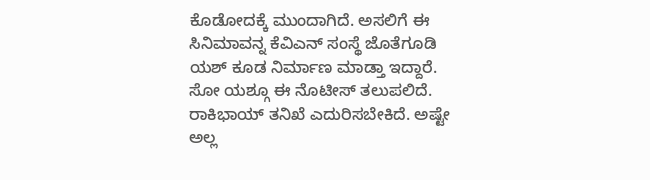ಕೊಡೋದಕ್ಕೆ ಮುಂದಾಗಿದೆ. ಅಸಲಿಗೆ ಈ ಸಿನಿಮಾವನ್ನ ಕೆವಿಎನ್ ಸಂಸ್ಥೆ ಜೊತೆಗೂಡಿ ಯಶ್ ಕೂಡ ನಿರ್ಮಾಣ ಮಾಡ್ತಾ ಇದ್ದಾರೆ. ಸೋ ಯಶ್ಗೂ ಈ ನೊಟೀಸ್ ತಲುಪಲಿದೆ. ರಾಕಿಭಾಯ್ ತನಿಖೆ ಎದುರಿಸಬೇಕಿದೆ. ಅಷ್ಟೇ ಅಲ್ಲ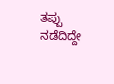ತಪ್ಪು ನಡೆದಿದ್ದೇ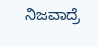ನಿಜವಾದ್ರೆ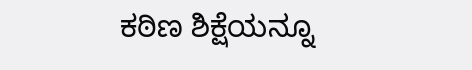ಕಠಿಣ ಶಿಕ್ಷೆಯನ್ನೂ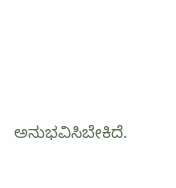ಅನುಭವಿಸಿಬೇಕಿದೆ.